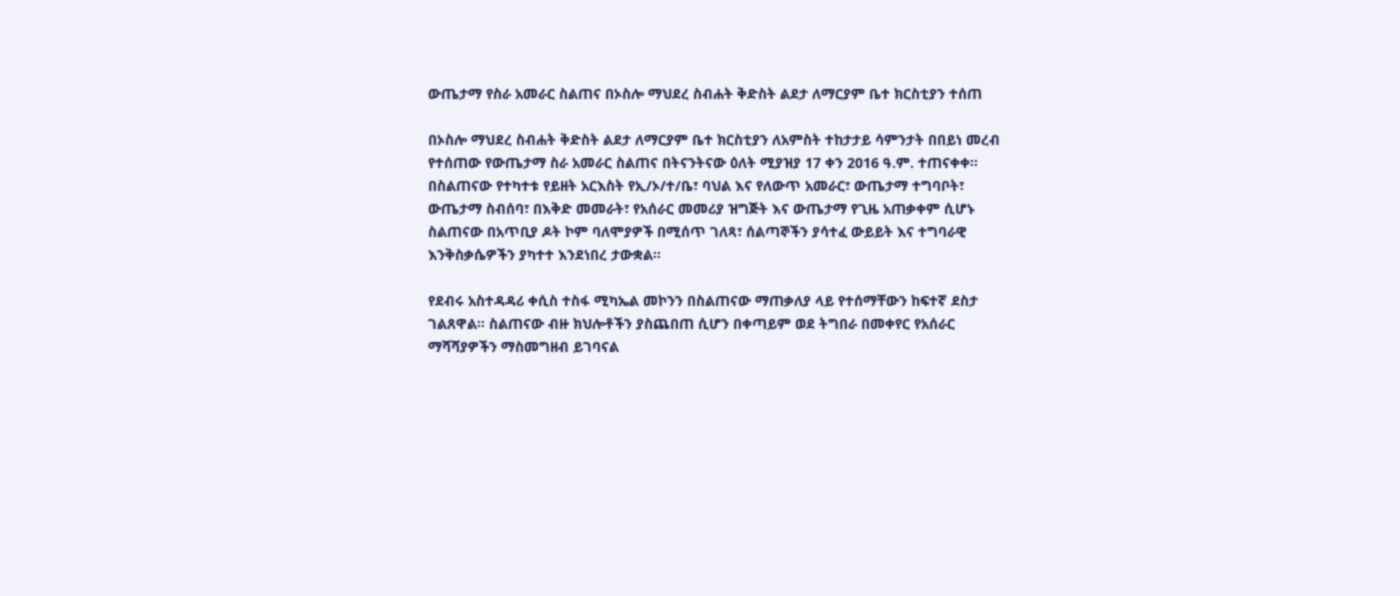ውጤታማ የስራ አመራር ስልጠና በኦስሎ ማህደረ ስብሐት ቅድስት ልደታ ለማርያም ቤተ ክርስቲያን ተሰጠ

በኦስሎ ማህደረ ስብሐት ቅድስት ልደታ ለማርያም ቤተ ክርስቲያን ለአምስት ተከታታይ ሳምንታት በበይነ መረብ የተሰጠው የውጤታማ ስራ አመራር ስልጠና በትናንትናው ዕለት ሚያዝያ 17 ቀን 2016 ዓ.ም. ተጠናቀቀ። በስልጠናው የተካተቱ የይዘት አርእስት የኢ/ኦ/ተ/ቤ፣ ባህል እና የለውጥ አመራር፣ ውጤታማ ተግባቦት፣ ውጤታማ ስብሰባ፣ በእቅድ መመራት፣ የአሰራር መመሪያ ዝግጅት እና ውጤታማ የጊዜ አጠቃቀም ሲሆኑ ስልጠናው በአጥቢያ ዶት ኮም ባለሞያዎች በሚሰጥ ገለጻ፣ ሰልጣኞችን ያሳተፈ ውይይት እና ተግባራዊ እንቅስቃሴዎችን ያካተተ እንደነበረ ታውቋል።

የደብሩ አስተዳዳሪ ቀሲስ ተስፋ ሚካኤል መኮንን በስልጠናው ማጠቃለያ ላይ የተሰማቸውን ከፍተኛ ደስታ ገልጸዋል። ስልጠናው ብዙ ክህሎቶችን ያስጨበጠ ሲሆን በቀጣይም ወደ ትግበራ በመቀየር የአሰራር ማሻሻያዎችን ማስመግዘብ ይገባናል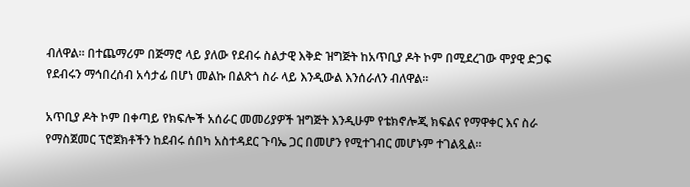ብለዋል። በተጨማሪም በጅማሮ ላይ ያለው የደብሩ ስልታዊ እቅድ ዝግጅት ከአጥቢያ ዶት ኮም በሚደረገው ሞያዊ ድጋፍ የደብሩን ማኅበረሰብ አሳታፊ በሆነ መልኩ በልጽጎ ስራ ላይ እንዲውል እንሰራለን ብለዋል።

አጥቢያ ዶት ኮም በቀጣይ የክፍሎች አሰራር መመሪያዎች ዝግጅት እንዲሁም የቴክኖሎጂ ክፍልና የማዋቀር እና ስራ የማስጀመር ፕሮጀክቶችን ከደብሩ ሰበካ አስተዳደር ጉባኤ ጋር በመሆን የሚተገብር መሆኑም ተገልጿል።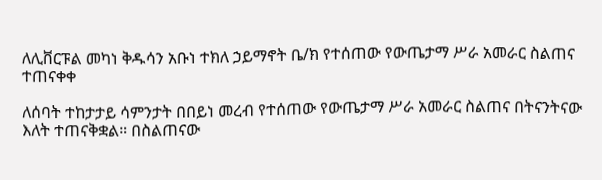ለሊቨርፑል መካነ ቅዱሳን አቡነ ተክለ ኃይማኖት ቤ/ክ የተሰጠው የውጤታማ ሥራ አመራር ስልጠና ተጠናቀቀ

ለሰባት ተከታታይ ሳምንታት በበይነ መረብ የተሰጠው የውጤታማ ሥራ አመራር ስልጠና በትናንትናው እለት ተጠናቅቋል። በስልጠናው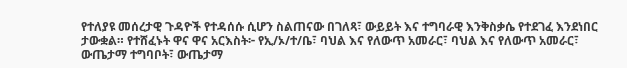የተለያዩ መሰረታዊ ጉዳዮች የተዳሰሱ ሲሆን ስልጠናው በገለጻ፣ ውይይት እና ተግባራዊ እንቅስቃሴ የተደገፈ እንደነበር ታውቋል። የተሸፈኑት ዋና ዋና አርእስት፦ የኢ/ኦ/ተ/ቤ፣ ባህል እና የለውጥ አመራር፣ ባህል እና የለውጥ አመራር፣ ውጤታማ ተግባቦት፣ ውጤታማ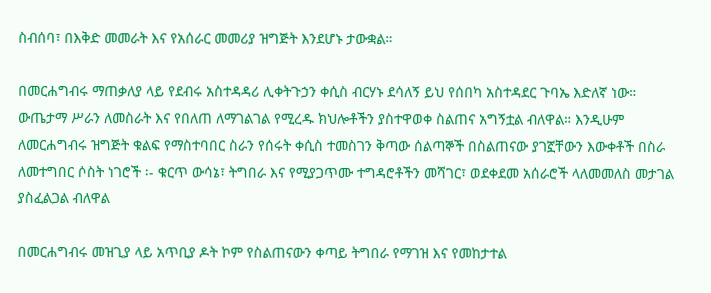ስብሰባ፣ በእቅድ መመራት እና የአሰራር መመሪያ ዝግጅት እንደሆኑ ታውቋል።

በመርሐግብሩ ማጠቃለያ ላይ የደብሩ አስተዳዳሪ ሊቀትጉኃን ቀሲስ ብርሃኑ ደሳለኝ ይህ የሰበካ አስተዳደር ጉባኤ እድለኛ ነው። ውጤታማ ሥራን ለመስራት እና የበለጠ ለማገልገል የሚረዱ ክህሎቶችን ያስተዋወቀ ስልጠና አግኝቷል ብለዋል። እንዲሁም ለመርሐግብሩ ዝግጅት ቁልፍ የማስተባበር ስራን የሰሩት ቀሲስ ተመስገን ቅጣው ሰልጣኞች በስልጠናው ያገኟቸውን እውቀቶች በስራ ለመተግበር ሶስት ነገሮች ፡- ቁርጥ ውሳኔ፣ ትግበራ እና የሚያጋጥሙ ተግዳሮቶችን መሻገር፣ ወደቀደመ አሰራሮች ላለመመለስ መታገል ያስፈልጋል ብለዋል

በመርሐግብሩ መዝጊያ ላይ አጥቢያ ዶት ኮም የስልጠናውን ቀጣይ ትግበራ የማገዝ እና የመከታተል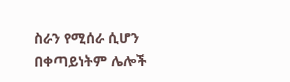ስራን የሚሰራ ሲሆን በቀጣይነትም ሌሎች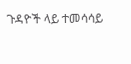ጉዳዮች ላይ ተመሳሳይ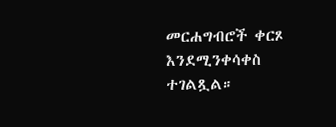መርሐግብሮች ቀርጾ እንደሚንቀሳቀስ ተገልጿል።